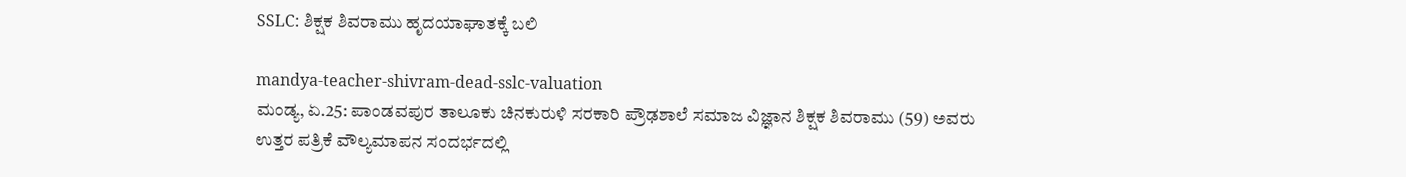SSLC: ಶಿಕ್ಷಕ ಶಿವರಾಮು ಹೃದಯಾಘಾತಕ್ಕೆ ಬಲಿ

mandya-teacher-shivram-dead-sslc-valuation
ಮಂಡ್ಯ, ಏ.25: ಪಾಂಡವಪುರ ತಾಲೂಕು ಚಿನಕುರುಳಿ ಸರಕಾರಿ ಪ್ರೌಢಶಾಲೆ ಸಮಾಜ ವಿಜ್ಞಾನ ಶಿಕ್ಷಕ ಶಿವರಾಮು (59) ಅವರು ಉತ್ತರ ಪತ್ರಿಕೆ ವೌಲ್ಯಮಾಪನ ಸಂದರ್ಭದಲ್ಲಿ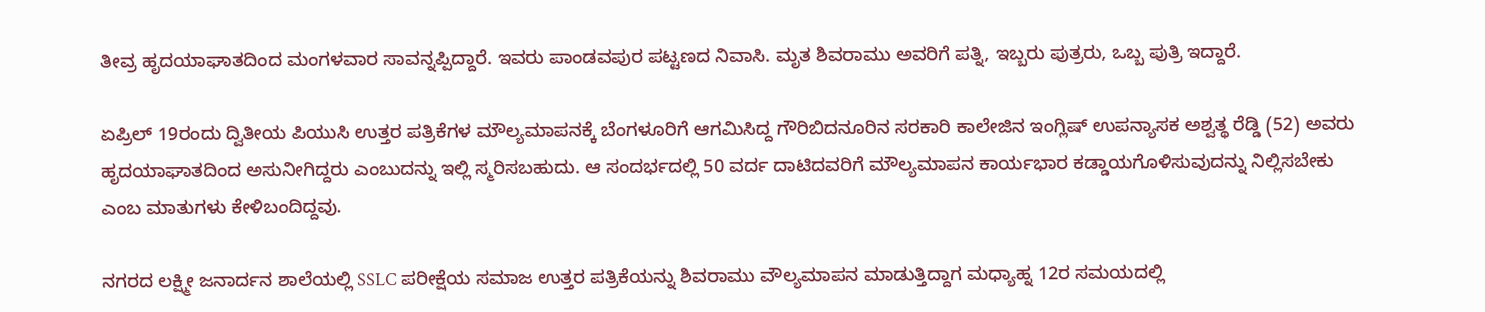ತೀವ್ರ ಹೃದಯಾಘಾತದಿಂದ ಮಂಗಳವಾರ ಸಾವನ್ನಪ್ಪಿದ್ದಾರೆ. ಇವರು ಪಾಂಡವಪುರ ಪಟ್ಟಣದ ನಿವಾಸಿ. ಮೃತ ಶಿವರಾಮು ಅವರಿಗೆ ಪತ್ನಿ, ಇಬ್ಬರು ಪುತ್ರರು, ಒಬ್ಬ ಪುತ್ರಿ ಇದ್ದಾರೆ.

ಏಪ್ರಿಲ್ 19ರಂದು ದ್ವಿತೀಯ ಪಿಯುಸಿ ಉತ್ತರ ಪತ್ರಿಕೆಗಳ ಮೌಲ್ಯಮಾಪನಕ್ಕೆ ಬೆಂಗಳೂರಿಗೆ ಆಗಮಿಸಿದ್ದ ಗೌರಿಬಿದನೂರಿನ ಸರಕಾರಿ ಕಾಲೇಜಿನ ಇಂಗ್ಲಿಷ್ ಉಪನ್ಯಾಸಕ ಅಶ್ವತ್ಥ ರೆಡ್ಡಿ (52) ಅವರು ಹೃದಯಾಘಾತದಿಂದ ಅಸುನೀಗಿದ್ದರು ಎಂಬುದನ್ನು ಇಲ್ಲಿ ಸ್ಮರಿಸಬಹುದು. ಆ ಸಂದರ್ಭದಲ್ಲಿ 50 ವರ್ದ ದಾಟಿದವರಿಗೆ ಮೌಲ್ಯಮಾಪನ ಕಾರ್ಯಭಾರ ಕಡ್ಡಾಯಗೊಳಿಸುವುದನ್ನು ನಿಲ್ಲಿಸಬೇಕು ಎಂಬ ಮಾತುಗಳು ಕೇಳಿಬಂದಿದ್ದವು.

ನಗರದ ಲಕ್ಷ್ಮೀ ಜನಾರ್ದನ ಶಾಲೆಯಲ್ಲಿ SSLC ಪರೀಕ್ಷೆಯ ಸಮಾಜ ಉತ್ತರ ಪತ್ರಿಕೆಯನ್ನು ಶಿವರಾಮು ವೌಲ್ಯಮಾಪನ ಮಾಡುತ್ತಿದ್ದಾಗ ಮಧ್ಯಾಹ್ನ 12ರ ಸಮಯದಲ್ಲಿ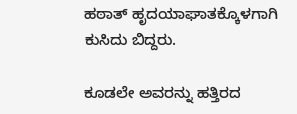ಹಠಾತ್ ಹೃದಯಾಘಾತಕ್ಕೊಳಗಾಗಿ ಕುಸಿದು ಬಿದ್ದರು.

ಕೂಡಲೇ ಅವರನ್ನು ಹತ್ತಿರದ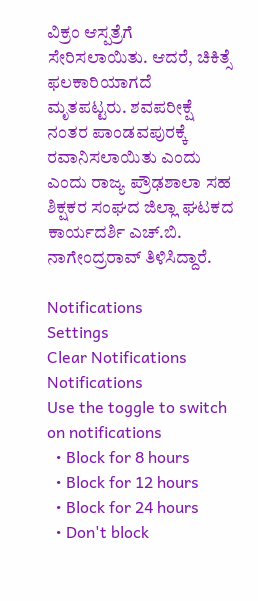ವಿಕ್ರಂ ಆಸ್ಪತ್ರೆಗೆ ಸೇರಿಸಲಾಯಿತು. ಆದರೆ, ಚಿಕಿತ್ಸೆ ಫಲಕಾರಿಯಾಗದೆ ಮೃತಪಟ್ಟರು. ಶವಪರೀಕ್ಷೆ ನಂತರ ಪಾಂಡವಪುರಕ್ಕೆ ರವಾನಿಸಲಾಯಿತು ಎಂದು ಎಂದು ರಾಜ್ಯ ಪ್ರೌಢಶಾಲಾ ಸಹ ಶಿಕ್ಷಕರ ಸಂಘದ ಜಿಲ್ಲಾ ಘಟಕದ ಕಾರ್ಯದರ್ಶಿ ಎಚ್.ಬಿ. ನಾಗೇಂದ್ರರಾವ್ ತಿಳಿಸಿದ್ದಾರೆ.

Notifications
Settings
Clear Notifications
Notifications
Use the toggle to switch on notifications
  • Block for 8 hours
  • Block for 12 hours
  • Block for 24 hours
  • Don't block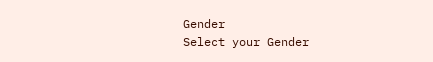Gender
Select your Gender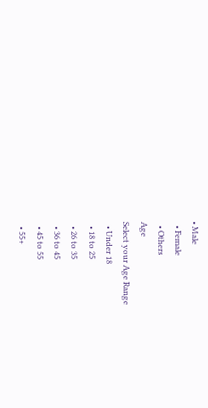• Male
  • Female
  • Others
Age
Select your Age Range
  • Under 18
  • 18 to 25
  • 26 to 35
  • 36 to 45
  • 45 to 55
  • 55+